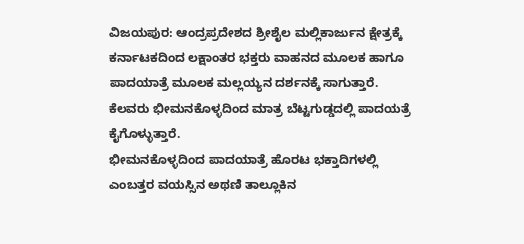ವಿಜಯಪುರ: ಆಂದ್ರಪ್ರದೇಶದ ಶ್ರೀಶೈಲ ಮಲ್ಲಿಕಾರ್ಜುನ ಕ್ಷೇತ್ರಕ್ಕೆ ಕರ್ನಾಟಕದಿಂದ ಲಕ್ಷಾಂತರ ಭಕ್ತರು ವಾಹನದ ಮೂಲಕ ಹಾಗೂ ಪಾದಯಾತ್ರೆ ಮೂಲಕ ಮಲ್ಲಯ್ಯನ ದರ್ಶನಕ್ಕೆ ಸಾಗುತ್ತಾರೆ. ಕೆಲವರು ಭೀಮನಕೊಳ್ಳದಿಂದ ಮಾತ್ರ ಬೆಟ್ಟಗುಡ್ಡದಲ್ಲಿ ಪಾದಯತ್ರೆ ಕೈಗೊಳ್ಳುತ್ತಾರೆ.
ಭೀಮನಕೊಳ್ಳದಿಂದ ಪಾದಯಾತ್ರೆ ಹೊರಟ ಭಕ್ತಾದಿಗಳಲ್ಲಿ ಎಂಬತ್ತರ ವಯಸ್ಸಿನ ಅಥಣಿ ತಾಲ್ಲೂಕಿನ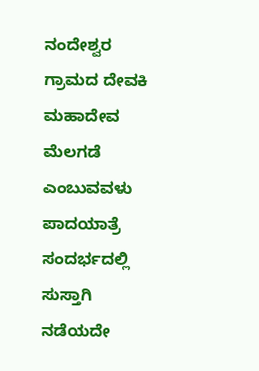ನಂದೇಶ್ವರ ಗ್ರಾಮದ ದೇವಕಿ ಮಹಾದೇವ ಮೆಲಗಡೆ ಎಂಬುವವಳು ಪಾದಯಾತ್ರೆ ಸಂದರ್ಭದಲ್ಲಿ ಸುಸ್ತಾಗಿ ನಡೆಯದೇ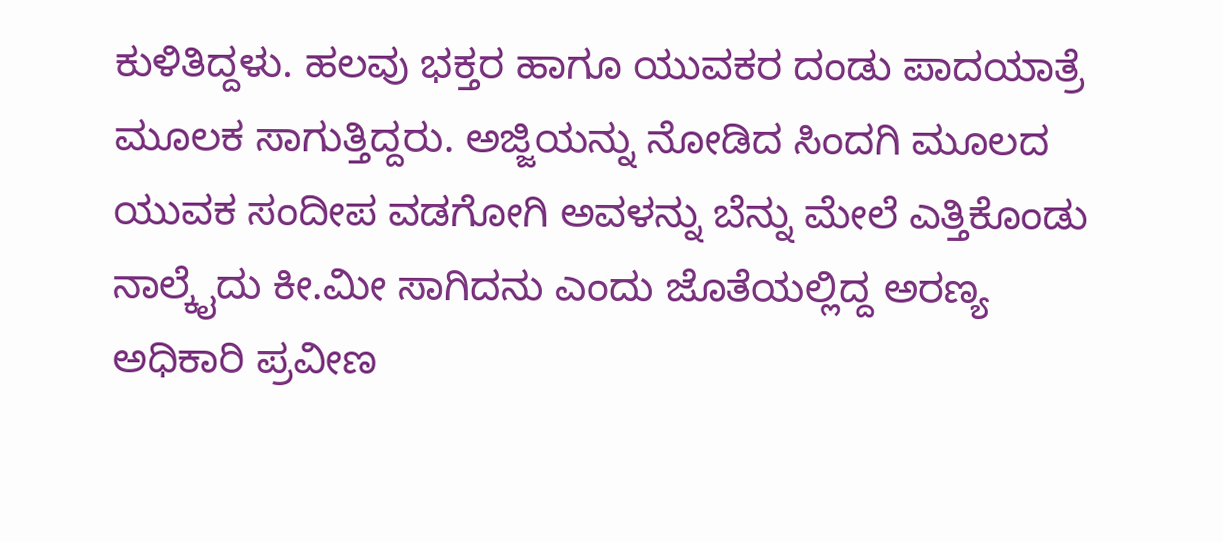ಕುಳಿತಿದ್ದಳು. ಹಲವು ಭಕ್ತರ ಹಾಗೂ ಯುವಕರ ದಂಡು ಪಾದಯಾತ್ರೆ ಮೂಲಕ ಸಾಗುತ್ತಿದ್ದರು. ಅಜ್ಜಿಯನ್ನು ನೋಡಿದ ಸಿಂದಗಿ ಮೂಲದ ಯುವಕ ಸಂದೀಪ ವಡಗೋಗಿ ಅವಳನ್ನು ಬೆನ್ನು ಮೇಲೆ ಎತ್ತಿಕೊಂಡು ನಾಲ್ಕೈದು ಕೀ.ಮೀ ಸಾಗಿದನು ಎಂದು ಜೊತೆಯಲ್ಲಿದ್ದ ಅರಣ್ಯ ಅಧಿಕಾರಿ ಪ್ರವೀಣ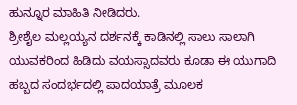ಹುನ್ನೂರ ಮಾಹಿತಿ ನೀಡಿದರು.
ಶ್ರೀಶೈಲ ಮಲ್ಲಯ್ಯನ ದರ್ಶನಕ್ಕೆ ಕಾಡಿನಲ್ಲಿ ಸಾಲು ಸಾಲಾಗಿ ಯುವಕರಿಂದ ಹಿಡಿದು ವಯಸ್ಸಾದವರು ಕೂಡಾ ಈ ಯುಗಾದಿ ಹಬ್ಬದ ಸಂದರ್ಭದಲ್ಲಿ ಪಾದಯಾತ್ರೆ ಮೂಲಕ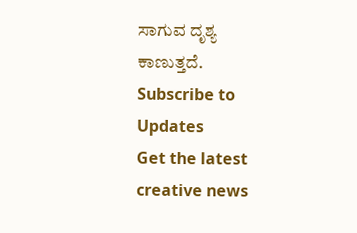ಸಾಗುವ ದೃಶ್ಯ ಕಾಣುತ್ತದೆ.
Subscribe to Updates
Get the latest creative news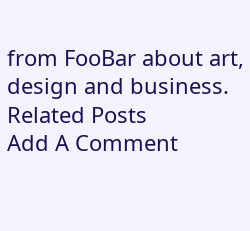from FooBar about art, design and business.
Related Posts
Add A Comment